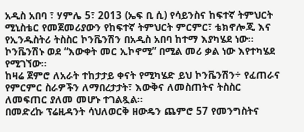አዲስ አበባ ፣ ሃምሌ 5፣ 2013 (ኤፍ ቢ ሲ) የሳይንስና ከፍተኛ ትምህርት ሚኒስቴር የመጀመሪያውን የከፍተኛ ትምህርት ምርምር፣ ቴክኖሎጂ እና የኢንዱስትሪ ትስስር ኮንቬንሽን በአዲስ አበባ ከተማ እያካሄደ ነው፡፡
ኮንቬንሽኑ ወደ “እውቀት መር ኢኮኖሚ” በሚል መሪ ቃል ነው እየተካሄደ የሚገኘው፡፡
ከዛሬ ጀምሮ ለአራት ተከታታይ ቀናት የሚካሄድ ይህ ኮንቬንሽን÷ የፈጠራና የምርምር ስራዎችን ለማበረታታት፣ እውቅና ለመስጠትና ትስስር ለመፍጠር ያለመ መሆኑ ተገልጿል፡፡
በመድረኩ ፕሬዚዳንት ሳህለወርቅ ዘውዴን ጨምሮ 57 የመንግስትና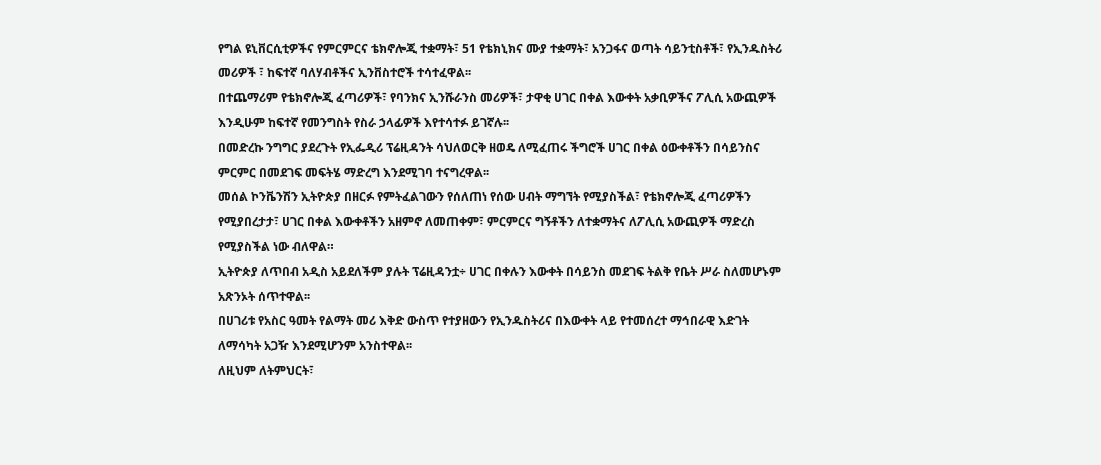የግል ዩኒቨርሲቲዎችና የምርምርና ቴክኖሎጂ ተቋማት፣ 51 የቴክኒክና ሙያ ተቋማት፣ አንጋፋና ወጣት ሳይንቲስቶች፣ የኢንዱስትሪ መሪዎች ፣ ከፍተኛ ባለሃብቶችና ኢንቨስተሮች ተሳተፈዋል፡፡
በተጨማሪም የቴክኖሎጂ ፈጣሪዎች፣ የባንክና ኢንሹራንስ መሪዎች፣ ታዋቂ ሀገር በቀል እውቀት አቃቢዎችና ፖሊሲ አውጪዎች እንዲሁም ከፍተኛ የመንግስት የስራ ኃላፊዎች እየተሳተፉ ይገኛሉ፡፡
በመድረኩ ንግግር ያደረጉት የኢፌዲሪ ፕሬዚዳንት ሳህለወርቅ ዘወዴ ለሚፈጠሩ ችግሮች ሀገር በቀል ዕውቀቶችን በሳይንስና ምርምር በመደገፍ መፍትሄ ማድረግ እንደሚገባ ተናግረዋል፡፡
መሰል ኮንቬንሽን ኢትዮጵያ በዘርፉ የምትፈልገውን የሰለጠነ የሰው ሀብት ማግኘት የሚያስችል፣ የቴክኖሎጂ ፈጣሪዎችን የሚያበረታታ፣ ሀገር በቀል እውቀቶችን አዘምኖ ለመጠቀም፣ ምርምርና ግኝቶችን ለተቋማትና ለፖሊሲ አውጪዎች ማድረስ የሚያስችል ነው ብለዋል።
ኢትዮጵያ ለጥበብ አዲስ አይደለችም ያሉት ፕሬዚዳንቷ÷ ሀገር በቀሉን እውቀት በሳይንስ መደገፍ ትልቅ የቤት ሥራ ስለመሆኑም አጽንኦት ሰጥተዋል፡፡
በሀገሪቱ የአስር ዓመት የልማት መሪ እቅድ ውስጥ የተያዘውን የኢንዱስትሪና በእውቀት ላይ የተመሰረተ ማኅበራዊ እድገት ለማሳካት አጋዥ እንደሚሆንም አንስተዋል፡፡
ለዚህም ለትምህርት፣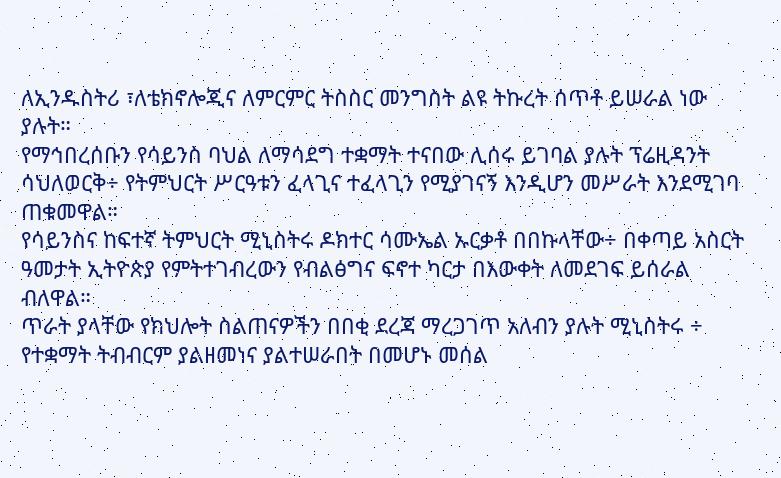ለኢንዱስትሪ ፣ለቴክኖሎጂና ለምርምር ትስስር መንግስት ልዩ ትኩረት ሰጥቶ ይሠራል ነው ያሉት።
የማኅበረሰቡን የሳይንስ ባህል ለማሳደግ ተቋማት ተናበው ሊሰሩ ይገባል ያሉት ፕሬዚዳንት ሳህለወርቅ÷ የትምህርት ሥርዓቱን ፈላጊና ተፈላጊን የሚያገናኝ እንዲሆን መሥራት እንደሚገባ ጠቁመዋል።
የሳይንስና ከፍተኛ ትምህርት ሚኒስትሩ ዶክተር ሳሙኤል ኡርቃቶ በበኩላቸው÷ በቀጣይ አስርት ዓመታት ኢትዮጵያ የምትተገብረውን የብልፅግና ፍኖተ ካርታ በእውቀት ለመደገፍ ይሰራል ብለዋል።
ጥራት ያላቸው የክህሎት ስልጠናዎችን በበቂ ደረጃ ማረጋገጥ አለብን ያሉት ሚኒስትሩ ÷ የተቋማት ትብብርም ያልዘመነና ያልተሠራበት በመሆኑ መሰል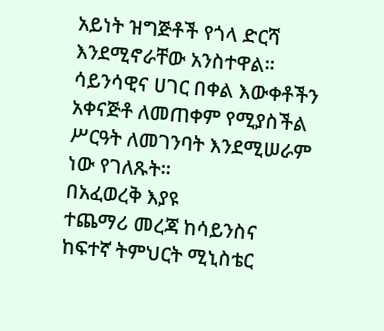አይነት ዝግጅቶች የጎላ ድርሻ እንደሚኖራቸው አንስተዋል።
ሳይንሳዊና ሀገር በቀል እውቀቶችን አቀናጅቶ ለመጠቀም የሚያስችል ሥርዓት ለመገንባት እንደሚሠራም ነው የገለጹት።
በአፈወረቅ እያዩ
ተጨማሪ መረጃ ከሳይንስና ከፍተኛ ትምህርት ሚኒስቴር